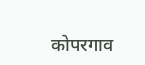कोपरगाव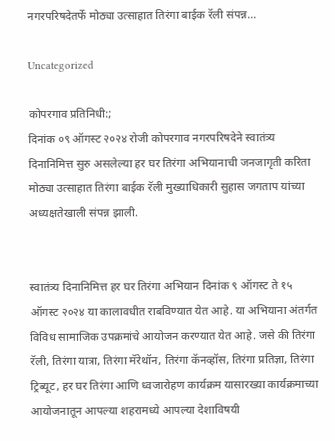नगरपरिषदेतर्फे मोठ्या उत्साहात तिरंगा बाईक रॅली संपन्न…

Uncategorized

कोपरगाव प्रतिनिधी:;
दिनांक ०९ ऑगस्ट २०२४ रोजी कोपरगाव नगरपरिषदेने स्वातंत्र्य दिनानिमित्त सुरु असलेल्या हर घर तिरंगा अभियानाची जनजागृती करिता मोठ्या उत्साहात तिरंगा बाईक रॅली मुख्याधिकारी सुहास जगताप यांच्या अध्यक्षतेखाली संपन्न झाली.


स्वातंत्र्य दिनानिमित्त हर घर तिरंगा अभियान दिनांक ९ ऑगस्ट ते १५ ऑगस्ट २०२४ या कालावधीत राबविण्यात येत आहे. या अभियाना अंतर्गत विविध सामाजिक उपक्रमांचे आयोजन करण्यात येत आहे. जसे की तिरंगा रॅली, तिरंगा यात्रा, तिरंगा मॅरेथॉन, तिरंगा कॅनव्हॉस, तिरंगा प्रतिज्ञा, तिरंगा ट्रिब्यूट, हर घर तिरंगा आणि ध्वजारोहण कार्यक्रम यासारख्या कार्यक्रमाच्या आयोजनातून आपल्या शहरामध्ये आपल्या देशाविषयी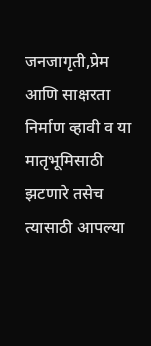जनजागृती,प्रेम आणि साक्षरता निर्माण व्हावी व या मातृभूमिसाठी झटणारे तसेच त्यासाठी आपल्या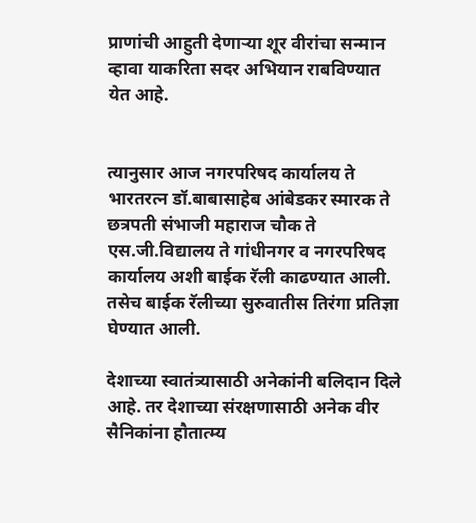प्राणांची आहुती देणाऱ्या शूर वीरांचा सन्मान व्हावा याकरिता सदर अभियान राबविण्यात येत आहे.


त्यानुसार आज नगरपरिषद कार्यालय ते भारतरत्न डॉ.बाबासाहेब आंबेडकर स्मारक ते छत्रपती संभाजी महाराज चौक ते एस.जी.विद्यालय ते गांधीनगर व नगरपरिषद कार्यालय अशी बाईक रॅली काढण्यात आली. तसेच बाईक रॅलीच्या सुरुवातीस तिरंगा प्रतिज्ञा घेण्यात आली.

देशाच्या स्वातंत्र्यासाठी अनेकांनी बलिदान दिले आहे. तर देशाच्या संरक्षणासाठी अनेक वीर सैनिकांना हौतात्म्य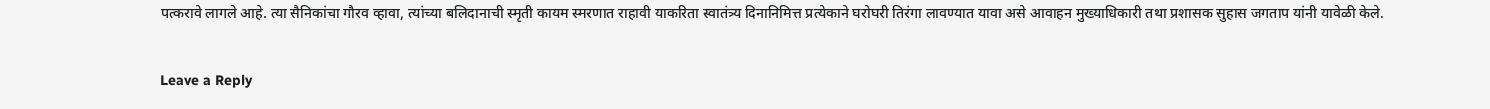पत्करावे लागले आहे. त्या सैनिकांचा गौरव व्हावा, त्यांच्या बलिदानाची स्मृती कायम स्मरणात राहावी याकरिता स्वातंत्र्य दिनानिमित्त प्रत्येकाने घरोघरी तिरंगा लावण्यात यावा असे आवाहन मुख्याधिकारी तथा प्रशासक सुहास जगताप यांनी यावेळी केले.

Leave a Reply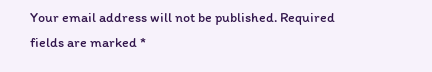Your email address will not be published. Required fields are marked *